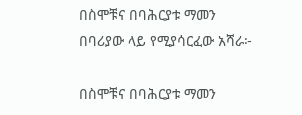በስሞቹና በባሕርያቱ ማመን በባሪያው ላይ የሚያሳርፈው አሻራ፦

በስሞቹና በባሕርያቱ ማመን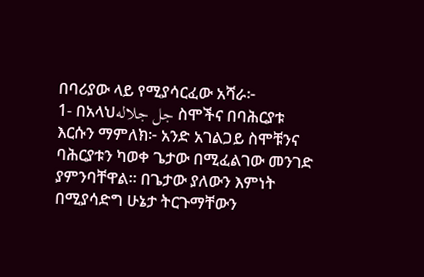በባሪያው ላይ የሚያሳርፈው አሻራ፦
1- በአላህجل جلاله ስሞችና በባሕርያቱ እርሱን ማምለክ፦ አንድ አገልጋይ ስሞቹንና ባሕርያቱን ካወቀ ጌታው በሚፈልገው መንገድ ያምንባቸዋል። በጌታው ያለውን እምነት በሚያሳድግ ሁኔታ ትርጉማቸውን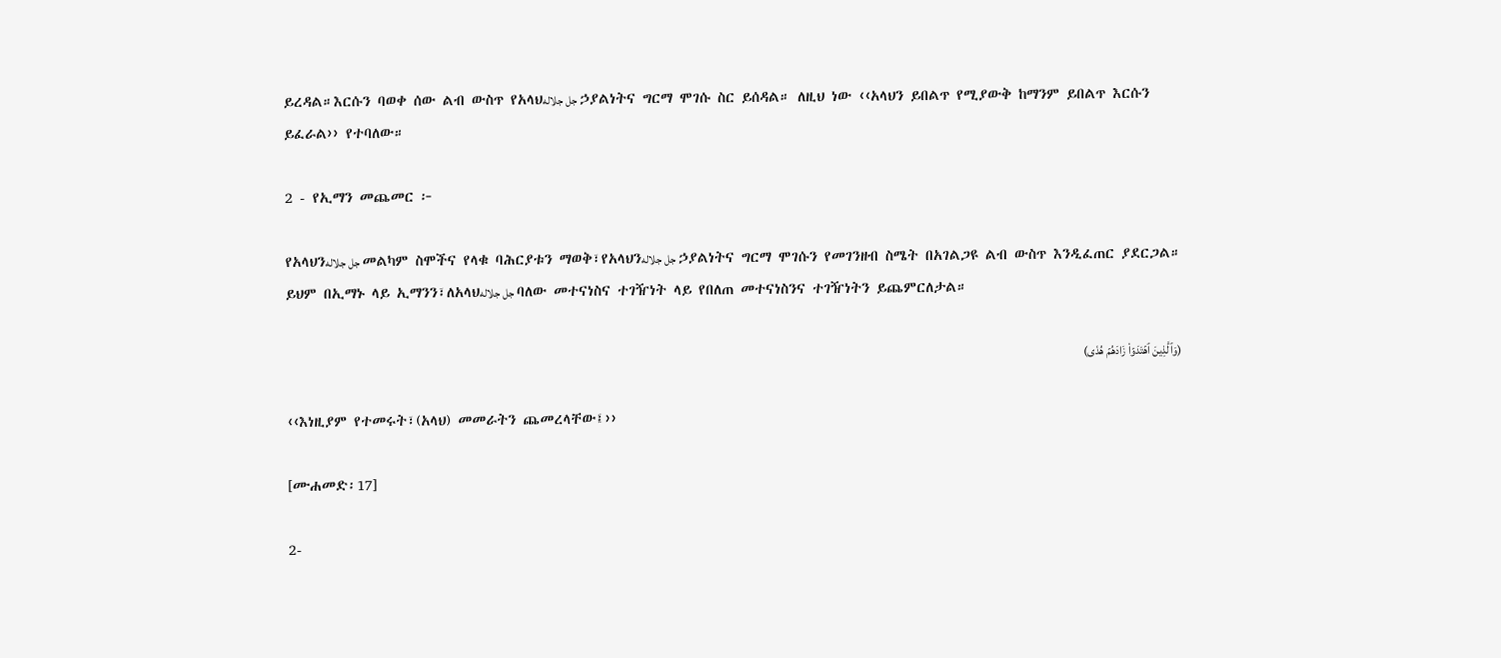ይረዳል።እርሱን ባወቀ ሰው ልብ ውስጥ የአላህجل جلاله ኃያልነትና ግርማ ሞገሱ ስር ይሰዳል። ለዚህ ነው ‹‹አላህን ይበልጥ የሚያውቅ ከማንም ይበልጥ እርሱን ይፈራል›› የተባለው።

2 - የኢማን መጨመር ፦

የአላህንجل جلاله መልካም ስሞችና የላቁ ባሕርያቱን ማወቅ፣የአላህንجل جلاله ኃያልነትና ግርማ ሞገሱን የመገንዘብ ስሜት በአገልጋዩ ልብ ውስጥ እንዲፈጠር ያደርጋል። ይህም በኢማኑ ላይ ኢማንን፣ለአላህجل جلاله ባለው መተናነስና ተገዥነት ላይ የበለጠ መተናነስንና ተገዥነትን ይጨምርለታል።

(وَٱلَّذِينَ ٱهۡتَدَوۡاْ زَادَهُمۡ هُدٗى)

‹‹እነዚያም የተመሩት፣(አላህ) መመራትን ጨመረላቸው፤››

[ሙሐመድ፡17]

2-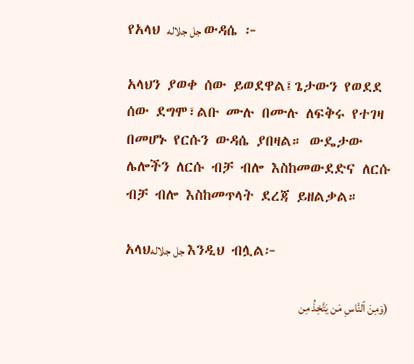የአላህ جل جلاله ውዳሴ ፦

አላህን ያወቀ ሰው ይወደዋል፤ጌታውን የወደደ ሰው ደግሞ፣ልቡ ሙሉ በሙሉ ለፍቅሩ የተገዛ በመሆኑ የርሱን ውዳሴ ያበዛል። ውዴታው ሌሎችን ለርሱ ብቻ ብሎ እስከመውደድና ለርሱ ብቻ ብሎ እስከመጥላት ደረጃ ይዘልቃል።

አላህجل جلاله እንዲህ ብሏል፦

(وَمِنَ ٱلنَّاسِ مَن يَتَّخِذُ مِن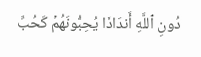دُونِ ٱللَّهِ أَندَادٗا يُحِبُّونَهُمۡ كَحُبِّ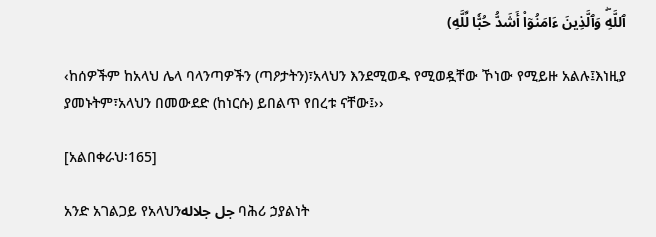ٱللَّهِۖ وَٱلَّذِينَ ءَامَنُوٓاْ أَشَدُّ حُبّٗا لِّلَّهِ)

‹ከሰዎችም ከአላህ ሌላ ባላንጣዎችን (ጣዖታትን)፣አላህን እንደሚወዱ የሚወዷቸው ኾነው የሚይዙ አልሉ፤እነዚያ ያመኑትም፣አላህን በመውደድ (ከነርሱ) ይበልጥ የበረቱ ናቸው፤››

[አልበቀራህ፡165]

አንድ አገልጋይ የአላህንجل جلاله ባሕሪ ኃያልነት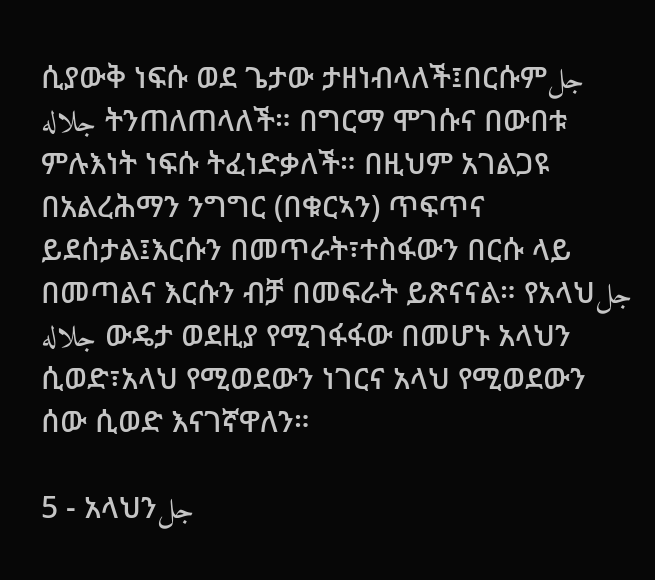ሲያውቅ ነፍሱ ወደ ጌታው ታዘነብላለች፤በርሱምجل جلاله ትንጠለጠላለች። በግርማ ሞገሱና በውበቱ ምሉእነት ነፍሱ ትፈነድቃለች። በዚህም አገልጋዩ በአልረሕማን ንግግር (በቁርኣን) ጥፍጥና ይደሰታል፤እርሱን በመጥራት፣ተስፋውን በርሱ ላይ በመጣልና እርሱን ብቻ በመፍራት ይጽናናል። የአላህجل جلاله ውዴታ ወደዚያ የሚገፋፋው በመሆኑ አላህን ሲወድ፣አላህ የሚወደውን ነገርና አላህ የሚወደውን ሰው ሲወድ እናገኛዋለን።

5 - አላህንجل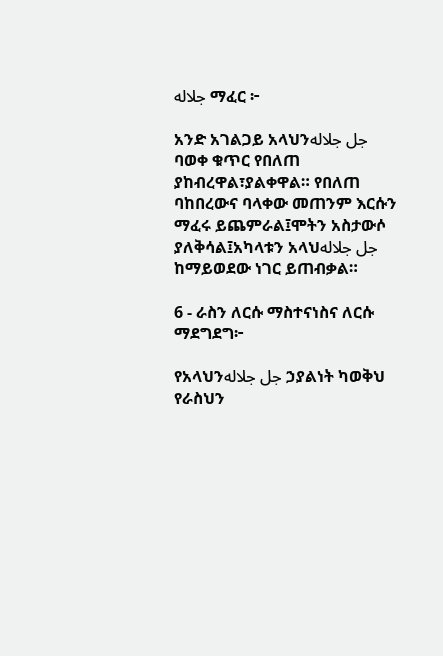جلاله ማፈር ፦

አንድ አገልጋይ አላህንجل جلاله ባወቀ ቁጥር የበለጠ ያከብረዋል፣ያልቀዋል። የበለጠ ባከበረውና ባላቀው መጠንም እርሱን ማፈሩ ይጨምራል፤ሞትን አስታውሶ ያለቅሳል፤አካላቱን አላህجل جلاله ከማይወደው ነገር ይጠብቃል።

6 - ራስን ለርሱ ማስተናነስና ለርሱ ማደግደግ፦

የአላህንجل جلاله ኃያልነት ካወቅህ የራስህን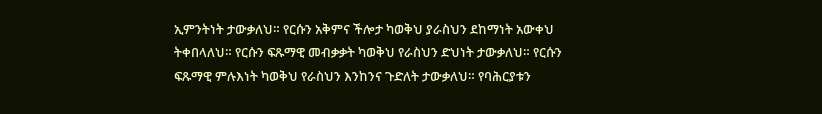ኢምንትነት ታውቃለህ። የርሱን አቅምና ችሎታ ካወቅህ ያራስህን ደከማነት አውቀህ ትቀበላለህ። የርሱን ፍጹማዊ መብቃቃት ካወቅህ የራስህን ድህነት ታውቃለህ። የርሱን ፍጹማዊ ምሉእነት ካወቅህ የራስህን እንከንና ጉድለት ታውቃለህ። የባሕርያቱን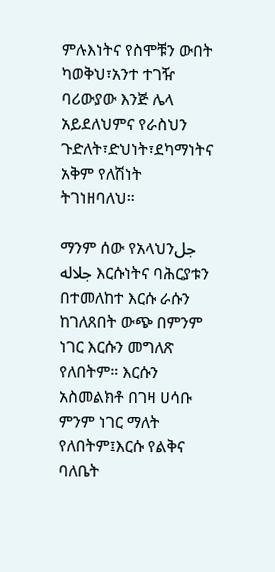ምሉእነትና የስሞቹን ውበት ካወቅህ፣አንተ ተገዥ ባሪውያው እንጅ ሌላ አይደለህምና የራስህን ጉድለት፣ድህነት፣ደካማነትና አቅም የለሽነት ትገነዘባለህ።

ማንም ሰው የአላህንجل جلاله እርሱነትና ባሕርያቱን በተመለከተ እርሱ ራሱን ከገለጸበት ውጭ በምንም ነገር እርሱን መግለጽ የለበትም። እርሱን አስመልክቶ በገዛ ሀሳቡ ምንም ነገር ማለት የለበትም፤እርሱ የልቅና ባለቤት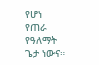የሆነ የጠራ የዓለማት ጌታ ነውና።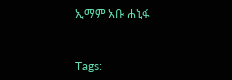ኢማም አቡ ሐኒፋ



Tags: